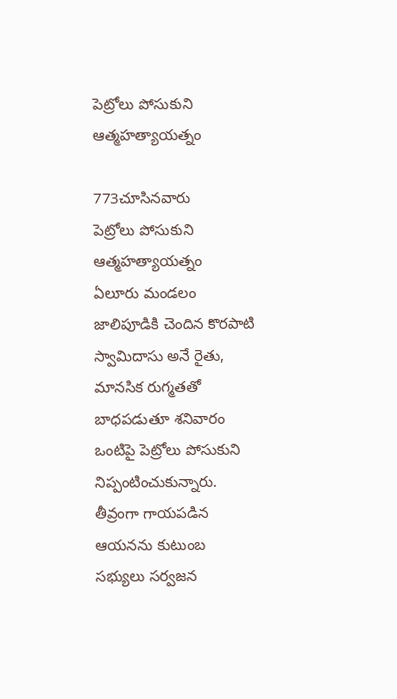పెట్రోలు పోసుకుని ఆత్మహత్యాయత్నం

773చూసినవారు
పెట్రోలు పోసుకుని ఆత్మహత్యాయత్నం
ఏలూరు మండలం జాలిపూడికి చెందిన కొరపాటి స్వామిదాసు అనే రైతు, మానసిక రుగ్మతతో బాధపడుతూ శనివారం ఒంటిపై పెట్రోలు పోసుకుని నిప్పంటించుకున్నారు. తీవ్రంగా గాయపడిన ఆయనను కుటుంబ సభ్యులు సర్వజన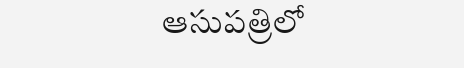ఆసుపత్రిలో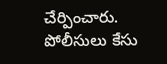చేర్పించారు. పోలీసులు కేసు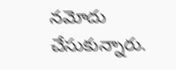నమోదు చేసుకున్నారు.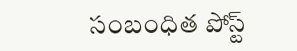సంబంధిత పోస్ట్